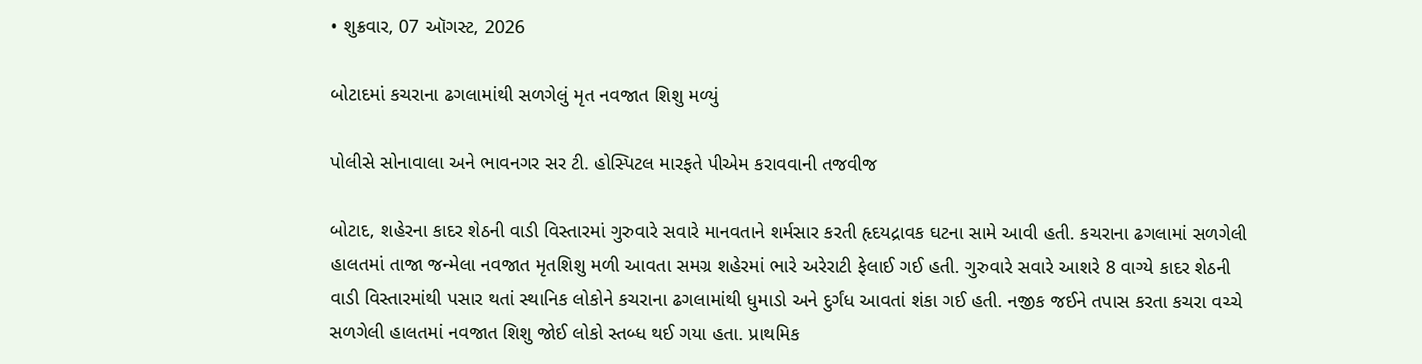• શુક્રવાર, 07 ઑગસ્ટ, 2026

બોટાદમાં કચરાના ઢગલામાંથી સળગેલું મૃત નવજાત શિશુ મળ્યું

પોલીસે સોનાવાલા અને ભાવનગર સર ટી. હોસ્પિટલ મારફતે પીએમ કરાવવાની તજવીજ

બોટાદ, શહેરના કાદર શેઠની વાડી વિસ્તારમાં ગુરુવારે સવારે માનવતાને શર્મસાર કરતી હૃદયદ્રાવક ઘટના સામે આવી હતી. કચરાના ઢગલામાં સળગેલી હાલતમાં તાજા જન્મેલા નવજાત મૃતશિશુ મળી આવતા સમગ્ર શહેરમાં ભારે અરેરાટી ફેલાઈ ગઈ હતી. ગુરુવારે સવારે આશરે 8 વાગ્યે કાદર શેઠની વાડી વિસ્તારમાંથી પસાર થતાં સ્થાનિક લોકોને કચરાના ઢગલામાંથી ધુમાડો અને દુર્ગંધ આવતાં શંકા ગઈ હતી. નજીક જઈને તપાસ કરતા કચરા વચ્ચે સળગેલી હાલતમાં નવજાત શિશુ જોઈ લોકો સ્તબ્ધ થઈ ગયા હતા. પ્રાથમિક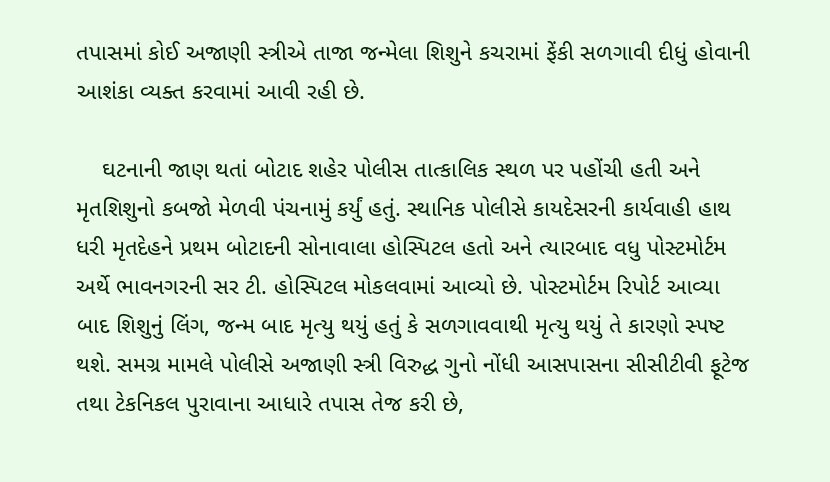તપાસમાં કોઈ અજાણી સ્ત્રીએ તાજા જન્મેલા શિશુને કચરામાં ફેંકી સળગાવી દીધું હોવાની આશંકા વ્યક્ત કરવામાં આવી રહી છે.

    ઘટનાની જાણ થતાં બોટાદ શહેર પોલીસ તાત્કાલિક સ્થળ પર પહોંચી હતી અને મૃતશિશુનો કબજો મેળવી પંચનામું કર્યું હતું. સ્થાનિક પોલીસે કાયદેસરની કાર્યવાહી હાથ ધરી મૃતદેહને પ્રથમ બોટાદની સોનાવાલા હોસ્પિટલ હતો અને ત્યારબાદ વધુ પોસ્ટમોર્ટમ અર્થે ભાવનગરની સર ટી. હોસ્પિટલ મોકલવામાં આવ્યો છે. પોસ્ટમોર્ટમ રિપોર્ટ આવ્યા બાદ શિશુનું લિંગ, જન્મ બાદ મૃત્યુ થયું હતું કે સળગાવવાથી મૃત્યુ થયું તે કારણો સ્પષ્ટ થશે. સમગ્ર મામલે પોલીસે અજાણી સ્ત્રી વિરુદ્ધ ગુનો નોંધી આસપાસના સીસીટીવી ફૂટેજ તથા ટેકનિકલ પુરાવાના આધારે તપાસ તેજ કરી છે,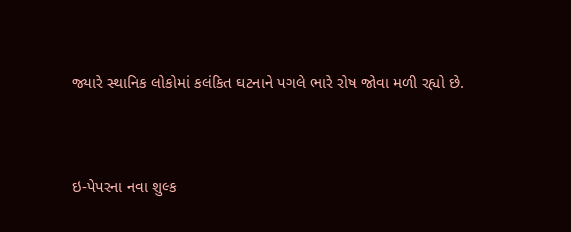જ્યારે સ્થાનિક લોકોમાં કલંકિત ઘટનાને પગલે ભારે રોષ જોવા મળી રહ્યો છે.



ઇ-પેપરના નવા શુલ્ક